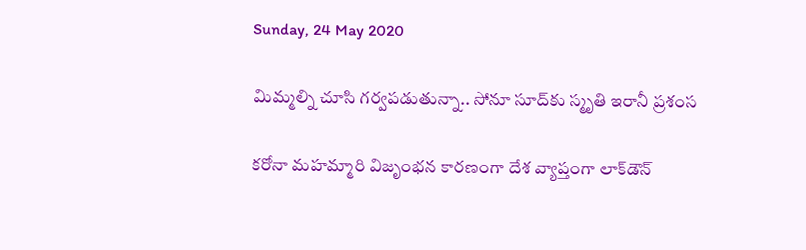Sunday, 24 May 2020

మిమ్మల్ని చూసి గర్వపడుతున్నా.. సోనూ సూద్‌కు స్మృతి ఇరానీ ప్రశంస

కరోనా మహమ్మారి విజృంభన కారణంగా దేశ వ్యాప్తంగా లాక్‌డౌన్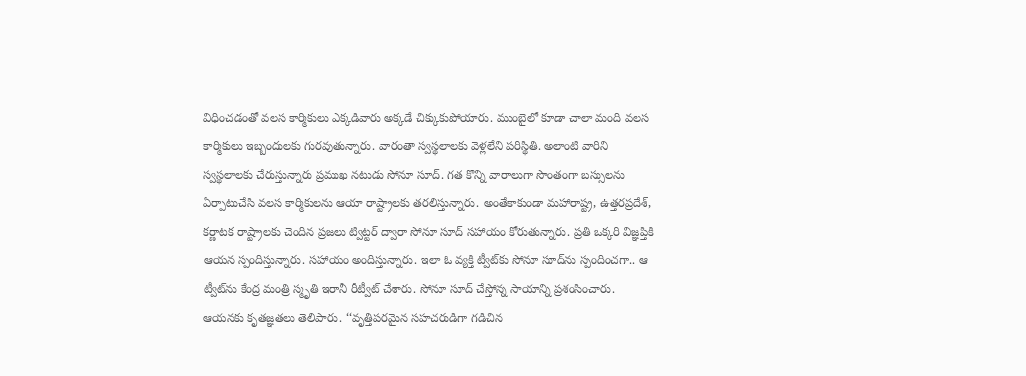విధించడంతో వలస కార్మికులు ఎక్కడివారు అక్కడే చిక్కుకుపోయారు. ముంబైలో కూడా చాలా మంది వలస కార్మికులు ఇబ్బందులకు గురవుతున్నారు. వారంతా స్వస్థలాలకు వెళ్లలేని పరిస్థితి. అలాంటి వారిని స్వస్థలాలకు చేరుస్తున్నారు ప్రముఖ నటుడు సోనూ సూద్. గత కొన్ని వారాలుగా సొంతంగా బస్సులను ఏర్పాటుచేసి వలస కార్మికులను ఆయా రాష్ట్రాలకు తరలిస్తున్నారు. అంతేకాకుండా మహారాష్ట్ర, ఉత్తరప్రదేశ్, కర్ణాటక రాష్ట్రాలకు చెందిన ప్రజలు ట్విట్టర్ ద్వారా సోనూ సూద్ సహాయం కోరుతున్నారు. ప్రతి ఒక్కరి విజ్ఞప్తికి ఆయన స్పందిస్తున్నారు. సహాయం అందిస్తున్నారు. ఇలా ఓ వ్యక్తి ట్వీట్‌కు సోనూ సూద్‌ను స్పందించగా.. ఆ ట్వీట్‌ను కేంద్ర మంత్రి స్మృతి ఇరానీ రీట్వీట్ చేశారు. సోనూ సూద్ చేస్తోన్న సాయాన్ని ప్రశంసించారు. ఆయనకు కృతజ్ఞతలు తెలిపారు. ‘‘వృత్తిపరమైన సహచరుడిగా గడిచిన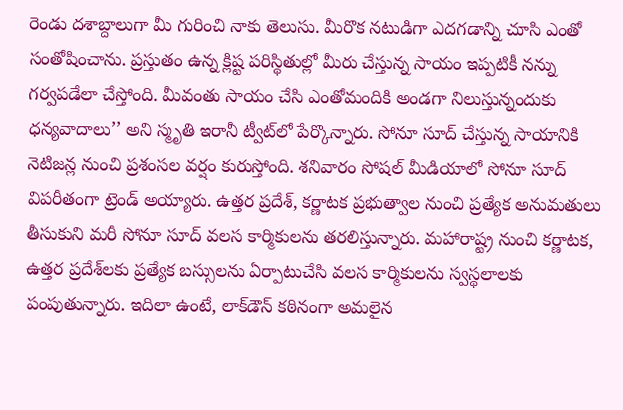రెండు దశాబ్దాలుగా మీ గురించి నాకు తెలుసు. మీరొక నటుడిగా ఎదగడాన్ని చూసి ఎంతో సంతోషించాను. ప్రస్తుతం ఉన్న క్లిష్ట పరిస్థితుల్లో మీరు చేస్తున్న సాయం ఇప్పటికీ నన్ను గర్వపడేలా చేస్తోంది. మీవంతు సాయం చేసి ఎంతోమందికి అండగా నిలుస్తున్నందుకు ధన్యవాదాలు’’ అని స్మృతి ఇరానీ ట్వీట్‌లో పేర్కొన్నారు. సోనూ సూద్ చేస్తున్న సాయానికి నెటిజన్ల నుంచి ప్రశంసల వర్షం కురుస్తోంది. శనివారం సోషల్ మీడియాలో సోనూ సూద్ విపరీతంగా ట్రెండ్ అయ్యారు. ఉత్తర ప్రదేశ్, కర్ణాటక ప్రభుత్వాల నుంచి ప్రత్యేక అనుమతులు తీసుకుని మరీ సోనూ సూద్ వలస కార్మికులను తరలిస్తున్నారు. మహారాష్ట్ర నుంచి కర్ణాటక, ఉత్తర ప్రదేశ్‌లకు ప్రత్యేక బస్సులను ఏర్పాటుచేసి వలస కార్మికులను స్వస్థలాలకు పంపుతున్నారు. ఇదిలా ఉంటే, లాక్‌డౌన్ కఠినంగా అమలైన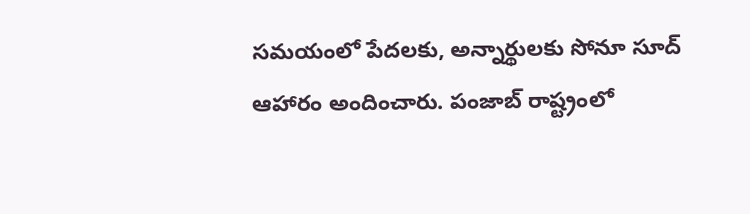సమయంలో పేదలకు, అన్నార్థులకు సోనూ సూద్ ఆహారం అందించారు. పంజాబ్ రాష్ట్రంలో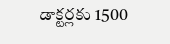డాక్టర్లకు 1500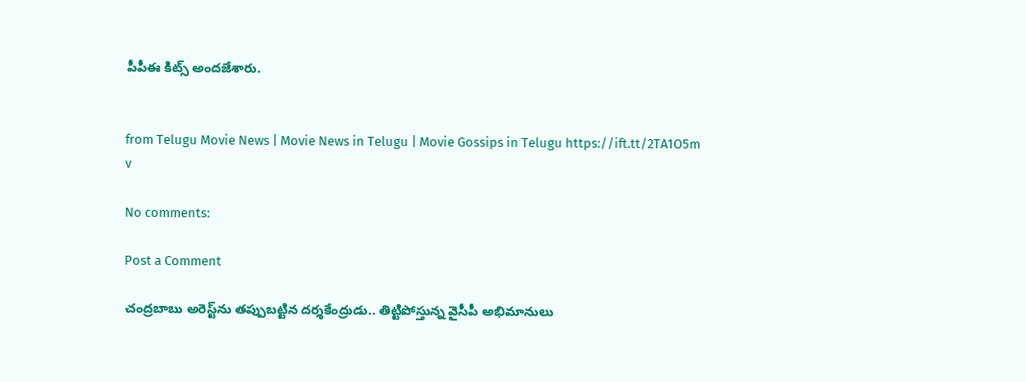పీపీఈ కిట్స్ అందజేశారు.


from Telugu Movie News | Movie News in Telugu | Movie Gossips in Telugu https://ift.tt/2TA1O5m
v

No comments:

Post a Comment

చంద్రబాబు అరెస్ట్‌ను తప్పుబట్టిన దర్శకేంద్రుడు.. తిట్టిపోస్తున్న వైసీపీ అభిమానులు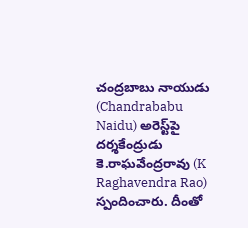చంద్రబాబు నాయుడు (Chandrababu Naidu) అరెస్ట్‌పై దర్శకేంద్రుడు కె.రాఘవేంద్రరావు (K Raghavendra Rao) స్పందించారు. దీంతో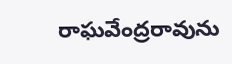రాఘవేంద్రరావును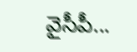వైసీపీ...